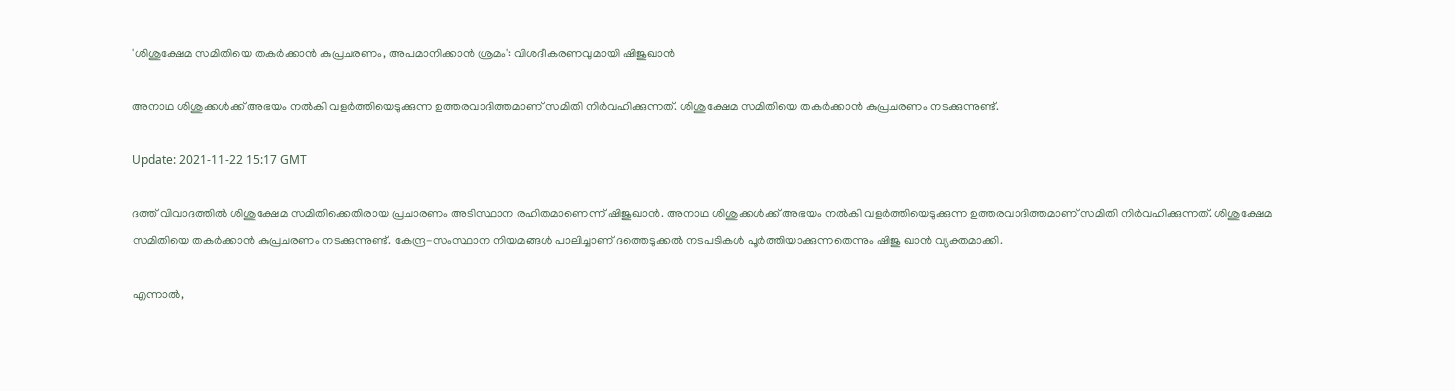'ശിശുക്ഷേമ സമിതിയെ തകർക്കാൻ കുപ്രചരണം, അപമാനിക്കാൻ ശ്രമം': വിശദീകരണവുമായി ഷിജുഖാൻ

അനാഥ ശിശുക്കൾക്ക് അഭയം നൽകി വളർത്തിയെടുക്കുന്ന ഉത്തരവാദിത്തമാണ് സമിതി നിർവഹിക്കുന്നത്. ശിശുക്ഷേമ സമിതിയെ തകർക്കാൻ കുപ്രചരണം നടക്കുന്നുണ്ട്.

Update: 2021-11-22 15:17 GMT

ദത്ത് വിവാദത്തിൽ ശിശുക്ഷേമ സമിതിക്കെതിരായ പ്രചാരണം അടിസ്ഥാന രഹിതമാണെന്ന് ഷിജുഖാൻ. അനാഥ ശിശുക്കൾക്ക് അഭയം നൽകി വളർത്തിയെടുക്കുന്ന ഉത്തരവാദിത്തമാണ് സമിതി നിർവഹിക്കുന്നത്. ശിശുക്ഷേമ സമിതിയെ തകർക്കാൻ കുപ്രചരണം നടക്കുന്നുണ്ട്. കേന്ദ്ര-സംസ്ഥാന നിയമങ്ങൾ പാലിച്ചാണ് ദത്തെടുക്കൽ നടപടികൾ പൂർത്തിയാക്കുന്നതെന്നും ഷിജു ഖാൻ വ്യക്തമാക്കി.

എന്നാല്‍,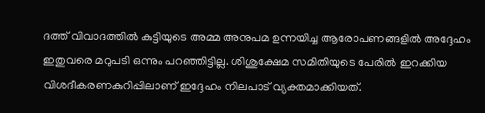ദത്ത് വിവാദത്തില്‍ കുട്ടിയുടെ അമ്മ അനുപമ ഉന്നയിച്ച ആരോപണങ്ങളില്‍ അദ്ദേഹം ഇതുവരെ മറുപടി ഒന്നും പറഞ്ഞിട്ടില്ല. ശിശുക്ഷേമ സമിതിയുടെ പേരില്‍ ഇറക്കിയ വിശദീകരണകുറിപ്പിലാണ് ഇദ്ദേഹം നിലപാട് വ്യക്തമാക്കിയത്.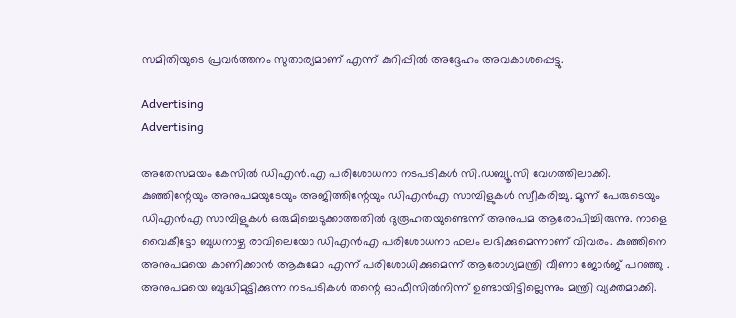സമിതിയുടെ പ്രവര്‍ത്തനം സുതാര്യമാണ് എന്ന് കുറിപ്പില്‍ അദ്ദേഹം അവകാശപ്പെട്ടു.

Advertising
Advertising

അതേസമയം കേസിൽ ഡിഎൻ.എ പരിശോധനാ നടപടികൾ സി.ഡബ്യൂ.സി വേഗത്തിലാക്കി. കുഞ്ഞിന്റേയും അനുപമയുടേയും അജിത്തിന്റേയും ഡിഎന്‍എ സാമ്പിളുകള്‍ സ്വീകരിച്ചു. മൂന്ന് പേരുടെയും ഡിഎന്‍എ സാമ്പിളുകള്‍ ഒരുമിച്ചെടുക്കാത്തതില്‍ ദുരൂഹതയുണ്ടെന്ന് അനുപമ ആരോപിച്ചിരുന്നു. നാളെ വൈകീട്ടോ ബുധനാഴ്ച രാവിലെയോ ഡിഎന്‍എ പരിശോധനാ ഫലം ലഭിക്കുമെന്നാണ് വിവരം. കുഞ്ഞിനെ അനുപമയെ കാണിക്കാൻ ആകുമോ എന്ന് പരിശോധിക്കുമെന്ന് ആരോഗ്യമന്ത്രി വീണാ ജോർജ് പറഞ്ഞു . അനുപമയെ ബുദ്ധിമുട്ടിക്കുന്ന നടപടികൾ തന്റെ ഓഫീസിൽനിന്ന് ഉണ്ടായിട്ടില്ലെന്നും മന്ത്രി വ്യക്തമാക്കി.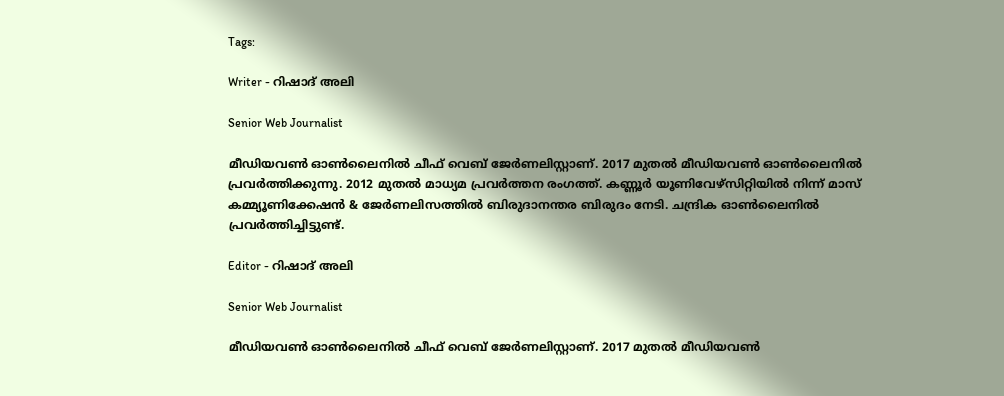Tags:

Writer - റിഷാദ് അലി

Senior Web Journalist

മീഡിയവൺ ഓൺലൈനിൽ ചീഫ് വെബ് ജേർണലിസ്റ്റാണ്. 2017 മുതൽ മീഡിയവൺ ഓൺലൈനിൽ പ്രവർത്തിക്കുന്നു. 2012 മുതൽ മാധ്യമ പ്രവർത്തന രംഗത്ത്. കണ്ണൂര്‍ യൂണിവേഴ്‌സിറ്റിയിൽ നിന്ന് മാസ് കമ്മ്യൂണിക്കേഷന്‍ & ജേര്‍ണലിസത്തില്‍ ബിരുദാനന്തര ബിരുദം നേടി. ചന്ദ്രിക ഓണ്‍ലൈനില്‍ പ്രവര്‍ത്തിച്ചിട്ടുണ്ട്.

Editor - റിഷാദ് അലി

Senior Web Journalist

മീഡിയവൺ ഓൺലൈനിൽ ചീഫ് വെബ് ജേർണലിസ്റ്റാണ്. 2017 മുതൽ മീഡിയവൺ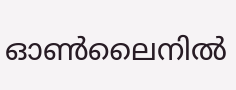ഓൺലൈനിൽ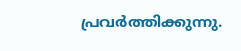പ്രവർത്തിക്കുന്നു.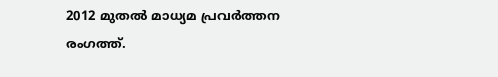2012 മുതൽ മാധ്യമ പ്രവർത്തന രംഗത്ത്.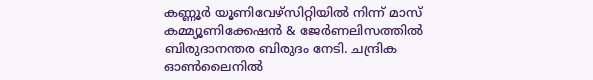കണ്ണൂര്‍ യൂണിവേഴ്‌സിറ്റിയിൽ നിന്ന് മാസ് കമ്മ്യൂണിക്കേഷന്‍ & ജേര്‍ണലിസത്തില്‍ ബിരുദാനന്തര ബിരുദം നേടി. ചന്ദ്രിക ഓണ്‍ലൈനില്‍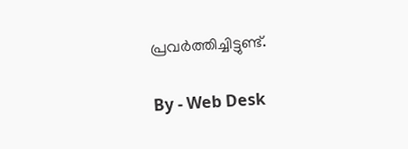പ്രവര്‍ത്തിച്ചിട്ടുണ്ട്.

By - Web Desk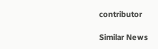contributor

Similar News